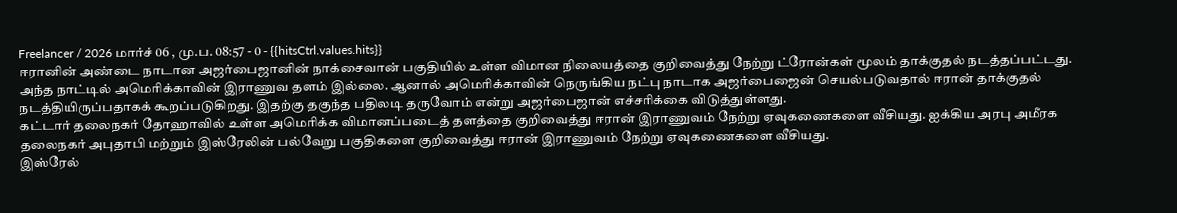Freelancer / 2026 மார்ச் 06 , மு.ப. 08:57 - 0 - {{hitsCtrl.values.hits}}
ஈரானின் அண்டை நாடான அஜர்பைஜானின் நாக்சைவான் பகுதியில் உள்ள விமான நிலையத்தை குறிவைத்து நேற்று ட்ரோன்கள் மூலம் தாக்குதல் நடத்தப்பட்டது.
அந்த நாட்டில் அமெரிக்காவின் இராணுவ தளம் இல்லை. ஆனால் அமெரிக்காவின் நெருங்கிய நட்பு நாடாக அஜர்பைஜைன் செயல்படுவதால் ஈரான் தாக்குதல் நடத்தியிருப்பதாகக் கூறப்படுகிறது. இதற்கு தகுந்த பதிலடி தருவோம் என்று அஜர்பைஜான் எச்சரிக்கை விடுத்துள்ளது.
கட்டார் தலைநகர் தோஹாவில் உள்ள அமெரிக்க விமானப்படைத் தளத்தை குறிவைத்து ஈரான் இராணுவம் நேற்று ஏவுகணைகளை வீசியது. ஐக்கிய அரபு அமீரக தலைநகர் அபுதாபி மற்றும் இஸ்ரேலின் பல்வேறு பகுதிகளை குறிவைத்து ஈரான் இராணுவம் நேற்று ஏவுகணைகளை வீசியது.
இஸ்ரேல்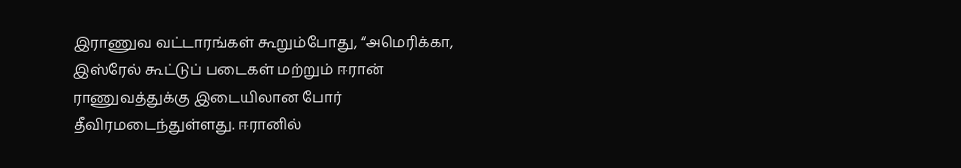இராணுவ வட்டாரங்கள் கூறும்போது, “அமெரிக்கா, இஸ்ரேல் கூட்டுப் படைகள் மற்றும் ஈரான் ராணுவத்துக்கு இடையிலான போர் தீவிரமடைந்துள்ளது. ஈரானில்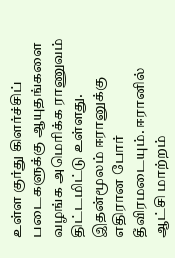உள்ள குர்து கிளர்ச்சிப் படைகளுக்கு ஆயுதங்களை வழங்க அமெரிக்க ராணுவம் திட்டமிட்டு உள்ளது.
இதன்மூலம் ஈரானுக்கு எதிரான போர் தீவிரமடையும். ஈரானில் ஆட்சி மாற்றம்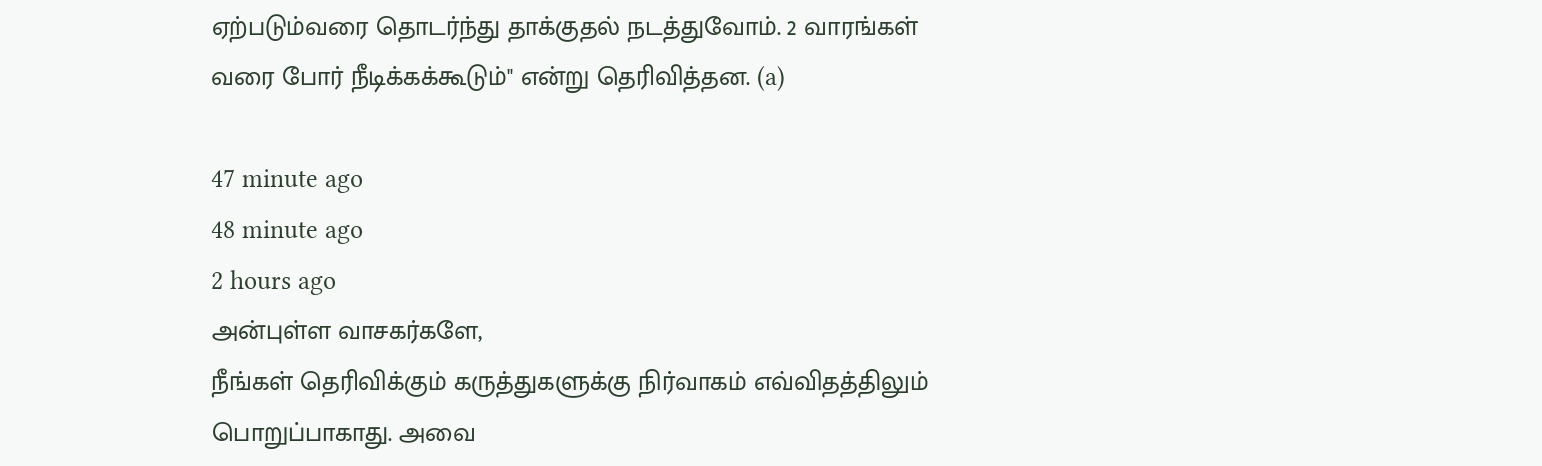ஏற்படும்வரை தொடர்ந்து தாக்குதல் நடத்துவோம். 2 வாரங்கள் வரை போர் நீடிக்கக்கூடும்" என்று தெரிவித்தன. (a)

47 minute ago
48 minute ago
2 hours ago
அன்புள்ள வாசகர்களே,
நீங்கள் தெரிவிக்கும் கருத்துகளுக்கு நிர்வாகம் எவ்விதத்திலும் பொறுப்பாகாது. அவை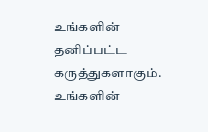உங்களின் தனிப்பட்ட கருத்துகளாகும். உங்களின்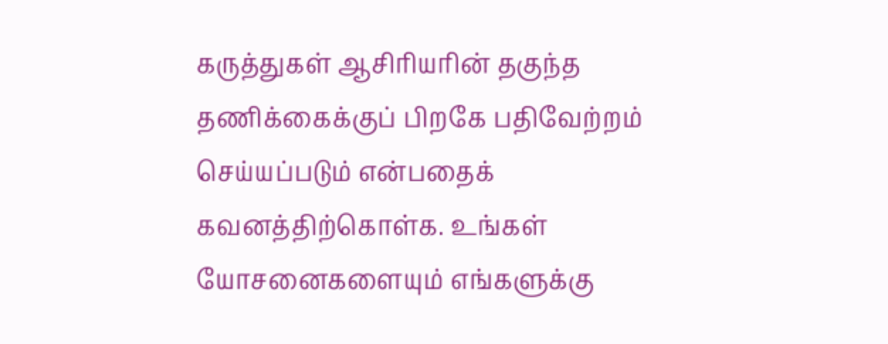கருத்துகள் ஆசிரியரின் தகுந்த தணிக்கைக்குப் பிறகே பதிவேற்றம் செய்யப்படும் என்பதைக் கவனத்திற்கொள்க. உங்கள் யோசனைகளையும் எங்களுக்கு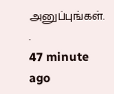அனுப்புங்கள். .
47 minute ago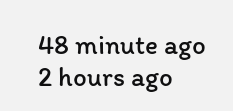48 minute ago
2 hours ago